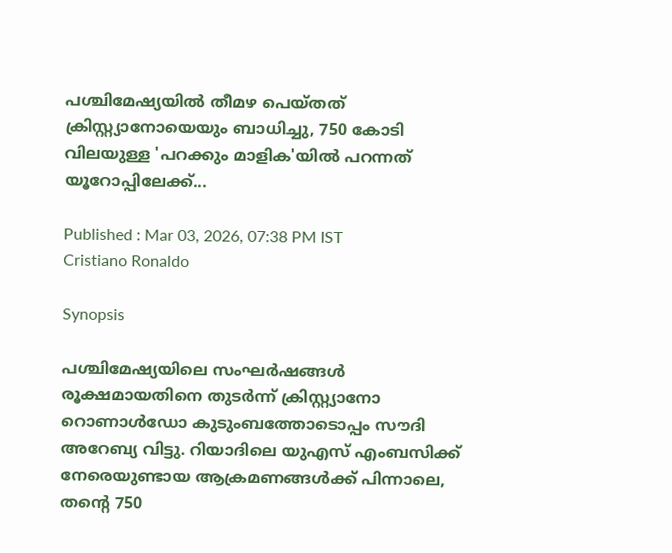പശ്ചിമേഷ്യയിൽ തീമഴ പെയ്തത് ക്രിസ്റ്റ്യാനോയെയും ബാധിച്ചു, 750 കോടി വിലയുള്ള 'പറക്കും മാളിക'യിൽ പറന്നത് യൂറോപ്പിലേക്ക്...

Published : Mar 03, 2026, 07:38 PM IST
Cristiano Ronaldo

Synopsis

പശ്ചിമേഷ്യയിലെ സംഘർഷങ്ങൾ രൂക്ഷമായതിനെ തുടർന്ന് ക്രിസ്റ്റ്യാനോ റൊണാൾഡോ കുടുംബത്തോടൊപ്പം സൗദി അറേബ്യ വിട്ടു. റിയാദിലെ യുഎസ് എംബസിക്ക് നേരെയുണ്ടായ ആക്രമണങ്ങൾക്ക് പിന്നാലെ, തന്റെ 750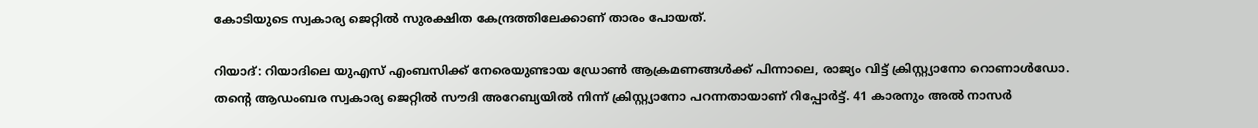കോടിയുടെ സ്വകാര്യ ജെറ്റിൽ സുരക്ഷിത കേന്ദ്രത്തിലേക്കാണ് താരം പോയത്.

റിയാദ്: റിയാദിലെ യുഎസ് എംബസിക്ക് നേരെയുണ്ടായ ഡ്രോൺ ആക്രമണങ്ങൾക്ക് പിന്നാലെ, രാജ്യം വിട്ട് ക്രിസ്റ്റ്യാനോ റൊണാൾഡോ. തന്റെ ആഡംബര സ്വകാര്യ ജെറ്റിൽ സൗദി അറേബ്യയിൽ നിന്ന് ക്രിസ്റ്റ്യാനോ പറന്നതായാണ് റിപ്പോർട്ട്. 41 കാരനും അൽ നാസർ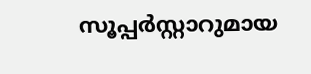സൂപ്പർസ്റ്റാറുമായ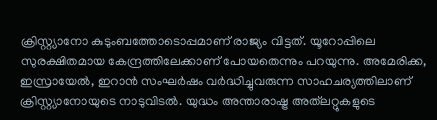ക്രിസ്റ്റ്യാനോ കുടുംബത്തോടൊപ്പമാണ് രാജ്യം വിട്ടത്. യൂറോപ്പിലെ സുരക്ഷിതമായ കേന്ദ്രത്തിലേക്കാണ് പോയതെന്നും പറയുന്നു. അമേരിക്ക, ഇസ്രായേൽ, ഇറാൻ സംഘർഷം വർദ്ധിച്ചുവരുന്ന സാഹചര്യത്തിലാണ് ക്രിസ്റ്റ്യാനോയുടെ നാടുവിടൽ. യുദ്ധം അന്താരാഷ്ട്ര അത്‌ലറ്റുകളുടെ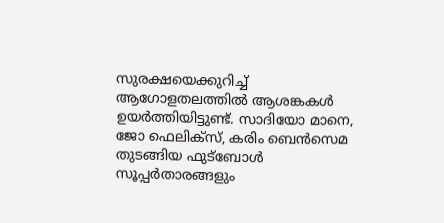സുരക്ഷയെക്കുറിച്ച് ആഗോളതലത്തിൽ ആശങ്കകൾ ഉയർത്തിയിട്ടുണ്ട്. സാദിയോ മാനെ, ജോ ഫെലിക്സ്, കരിം ബെൻസെമ തുടങ്ങിയ ഫുട്ബോൾ സൂപ്പർതാരങ്ങളും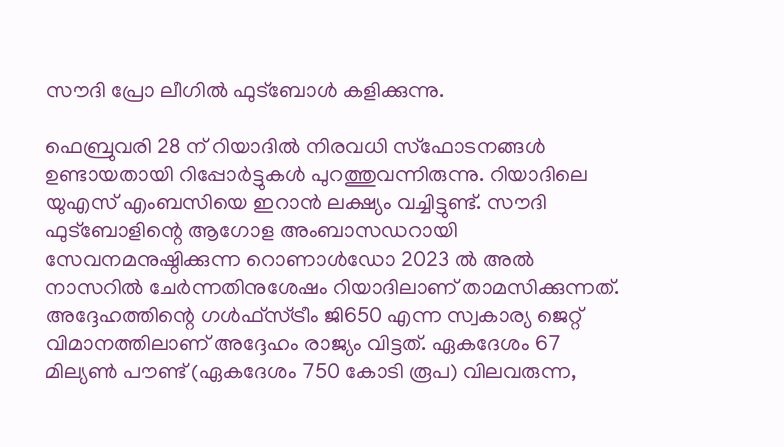സൗദി പ്രോ ലീഗിൽ ഫുട്ബോൾ കളിക്കുന്നു.

ഫെബ്രുവരി 28 ന് റിയാദിൽ നിരവധി സ്ഫോടനങ്ങൾ ഉണ്ടായതായി റിപ്പോർട്ടുകൾ പുറത്തുവന്നിരുന്നു. റിയാദിലെ യുഎസ് എംബസിയെ ഇറാൻ ലക്ഷ്യം വച്ചിട്ടുണ്ട്. സൗദി ഫുട്ബോളിന്റെ ആഗോള അംബാസഡറായി സേവനമനുഷ്ഠിക്കുന്ന റൊണാൾഡോ 2023 ൽ അൽ നാസറിൽ ചേർന്നതിനുശേഷം റിയാദിലാണ് താമസിക്കുന്നത്. അദ്ദേഹത്തിന്റെ ഗൾഫ്സ്ട്രീം ജി650 എന്ന സ്വകാര്യ ജെറ്റ് വിമാനത്തിലാണ് അദ്ദേഹം രാജ്യം വിട്ടത്. ഏകദേശം 67 മില്യൺ പൗണ്ട് (ഏകദേശം 750 കോടി രൂപ) വിലവരുന്ന,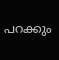പറക്കും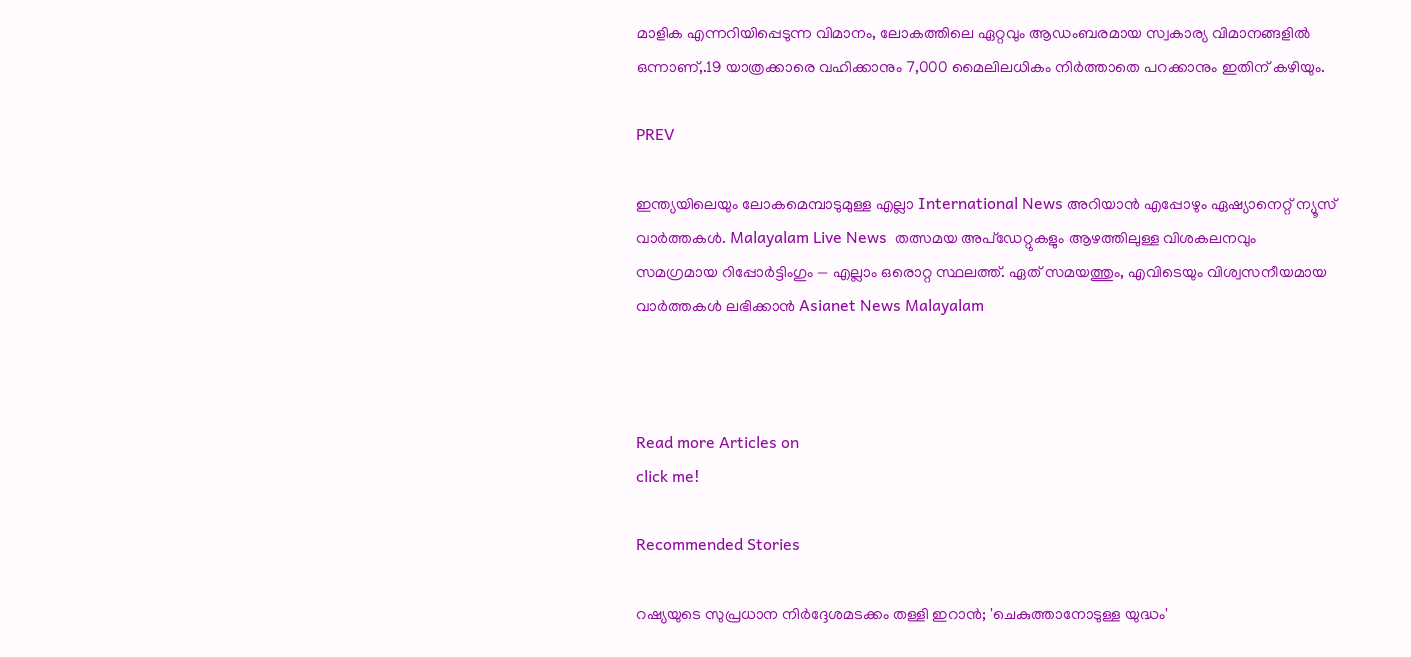മാളിക എന്നറിയിപ്പെടുന്ന വിമാനം, ലോകത്തിലെ ഏറ്റവും ആഡംബരമായ സ്വകാര്യ വിമാനങ്ങളിൽ ഒന്നാണ്,.19 യാത്രക്കാരെ വഹിക്കാനും 7,000 മൈലിലധികം നിർത്താതെ പറക്കാനും ഇതിന് കഴിയും.

PREV

ഇന്ത്യയിലെയും ലോകമെമ്പാടുമുള്ള എല്ലാ International News അറിയാൻ എപ്പോഴും ഏഷ്യാനെറ്റ് ന്യൂസ് വാർത്തകൾ. Malayalam Live News  തത്സമയ അപ്‌ഡേറ്റുകളും ആഴത്തിലുള്ള വിശകലനവും സമഗ്രമായ റിപ്പോർട്ടിംഗും — എല്ലാം ഒരൊറ്റ സ്ഥലത്ത്. ഏത് സമയത്തും, എവിടെയും വിശ്വസനീയമായ വാർത്തകൾ ലഭിക്കാൻ Asianet News Malayalam



Read more Articles on
click me!

Recommended Stories

റഷ്യയുടെ സുപ്രധാന നിർദ്ദേശമടക്കം തള്ളി ഇറാൻ; 'ചെകുത്താനോടുള്ള യുദ്ധം'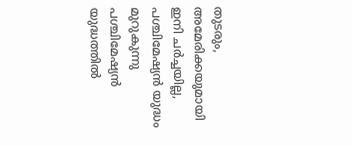തുടരും, അമേരിക്കയുമായി ഇനി ചർച്ചയില്ല, പശ്ചിമേഷ്യൻ യുദ്ധം മുറുകുന്നു
പശ്ചിമേഷ്യൻ യുദ്ധത്തിൽ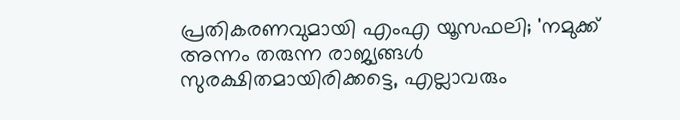പ്രതികരണവുമായി എംഎ യൂസഫലി; 'നമുക്ക് അന്നം തരുന്ന രാജ്യങ്ങൾ സുരക്ഷിതമായിരിക്കട്ടെ, എല്ലാവരും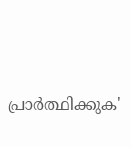പ്രാർത്ഥിക്കുക'